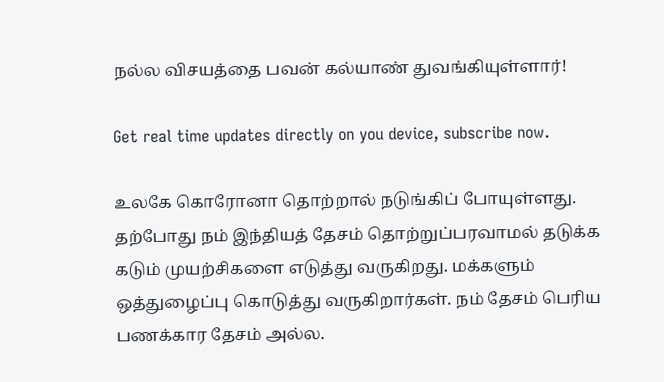நல்ல விசயத்தை பவன் கல்யாண் துவங்கியுள்ளார்!

Get real time updates directly on you device, subscribe now.

உலகே கொரோனா தொற்றால் நடுங்கிப் போயுள்ளது. தற்போது நம் இந்தியத் தேசம் தொற்றுப்பரவாமல் தடுக்க கடும் முயற்சிகளை எடுத்து வருகிறது. மக்களும் ஒத்துழைப்பு கொடுத்து வருகிறார்கள். நம் தேசம் பெரிய பணக்கார தேசம் அல்ல.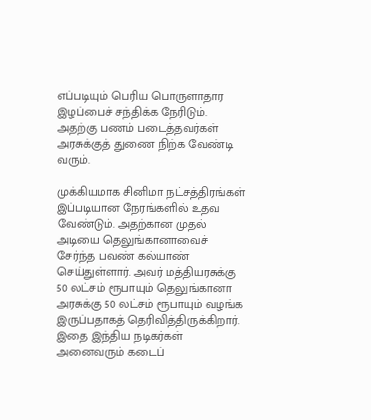எப்படியும் பெரிய பொருளாதார இழப்பைச் சந்திக்க நேரிடும். அதற்கு பணம் படைத்தவர்கள் அரசுக்குத் துணை நிற்க வேண்டி வரும்.

முக்கியமாக சினிமா நட்சத்திரங்கள் இப்படியான நேரங்களில் உதவ வேண்டும். அதற்கான முதல் அடியை தெலுங்கானாவைச் சேர்ந்த பவண் கல்யாண் செய்துள்ளார். அவர் மத்தியரசுக்கு 50 லட்சம் ரூபாயும் தெலுங்கானா அரசுக்கு 50 லட்சம் ரூபாயும் வழங்க இருப்பதாகத் தெரிவித்திருக்கிறார். இதை இந்திய நடிகர்கள் அனைவரும் கடைப்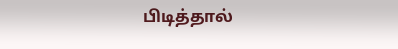பிடித்தால்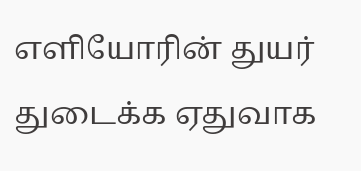எளியோரின் துயர் துடைக்க ஏதுவாக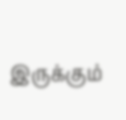இருக்கும்